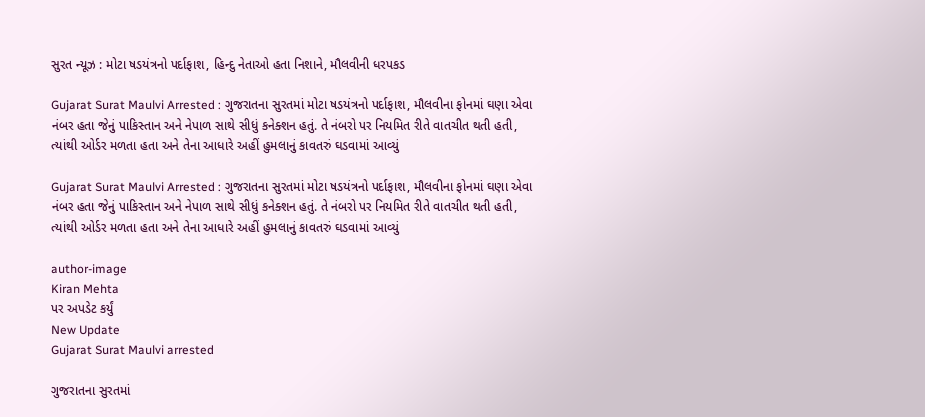સુરત ન્યૂઝ : મોટા ષડયંત્રનો પર્દાફાશ, હિન્દુ નેતાઓ હતા નિશાને, મૌલવીની ધરપકડ

Gujarat Surat Maulvi Arrested : ગુજરાતના સુરતમાં મોટા ષડયંત્રનો પર્દાફાશ, મૌલવીના ફોનમાં ઘણા એવા નંબર હતા જેનું પાકિસ્તાન અને નેપાળ સાથે સીધું કનેક્શન હતું. તે નંબરો પર નિયમિત રીતે વાતચીત થતી હતી, ત્યાંથી ઓર્ડર મળતા હતા અને તેના આધારે અહીં હુમલાનું કાવતરું ઘડવામાં આવ્યું

Gujarat Surat Maulvi Arrested : ગુજરાતના સુરતમાં મોટા ષડયંત્રનો પર્દાફાશ, મૌલવીના ફોનમાં ઘણા એવા નંબર હતા જેનું પાકિસ્તાન અને નેપાળ સાથે સીધું કનેક્શન હતું. તે નંબરો પર નિયમિત રીતે વાતચીત થતી હતી, ત્યાંથી ઓર્ડર મળતા હતા અને તેના આધારે અહીં હુમલાનું કાવતરું ઘડવામાં આવ્યું

author-image
Kiran Mehta
પર અપડેટ કર્યું
New Update
Gujarat Surat Maulvi arrested

ગુજરાતના સુરતમાં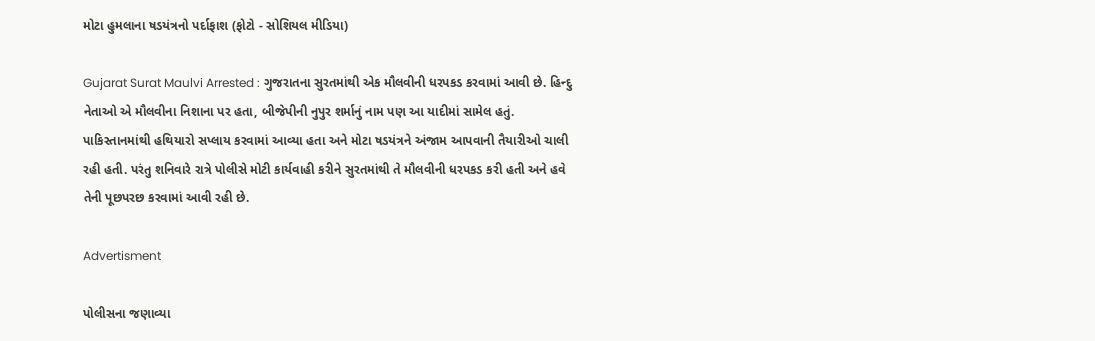મોટા હુમલાના ષડયંત્રનો પર્દાફાશ (ફોટો - સોશિયલ મીડિયા)

Gujarat Surat Maulvi Arrested : ગુજરાતના સુરતમાંથી એક મૌલવીની ધરપકડ કરવામાં આવી છે. હિન્દુ નેતાઓ એ મૌલવીના નિશાના પર હતા, બીજેપીની નુપુર શર્માનું નામ પણ આ યાદીમાં સામેલ હતું. પાકિસ્તાનમાંથી હથિયારો સપ્લાય કરવામાં આવ્યા હતા અને મોટા ષડયંત્રને અંજામ આપવાની તૈયારીઓ ચાલી રહી હતી. પરંતુ શનિવારે રાત્રે પોલીસે મોટી કાર્યવાહી કરીને સુરતમાંથી તે મૌલવીની ધરપકડ કરી હતી અને હવે તેની પૂછપરછ કરવામાં આવી રહી છે.

Advertisment

પોલીસના જણાવ્યા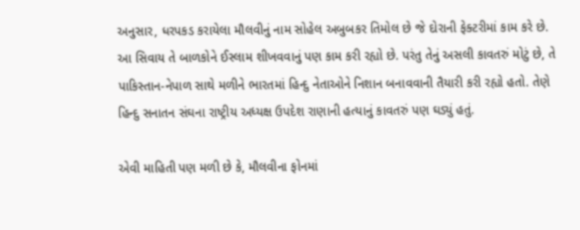અનુસાર, ધરપકડ કરાયેલા મૌલવીનું નામ સોહેલ અબુબકર તિમોલ છે જે દોરાની ફેક્ટરીમાં કામ કરે છે. આ સિવાય તે બાળકોને ઈસ્લામ શીખવવાનું પણ કામ કરી રહ્યો છે. પરંતુ તેનું અસલી કાવતરું મોટું છે, તે પાકિસ્તાન-નેપાળ સાથે મળીને ભારતમાં હિન્દુ નેતાઓને નિશાન બનાવવાની તૈયારી કરી રહ્યો હતો. તેણે હિન્દુ સનાતન સંઘના રાષ્ટ્રીય અધ્યક્ષ ઉપદેશ રાણાની હત્યાનું કાવતરું પણ ઘડ્યું હતું.

એવી માહિતી પણ મળી છે કે, મૌલવીના ફોનમાં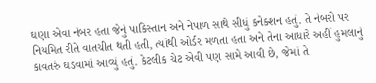ઘણા એવા નંબર હતા જેનું પાકિસ્તાન અને નેપાળ સાથે સીધું કનેક્શન હતું. તે નંબરો પર નિયમિત રીતે વાતચીત થતી હતી, ત્યાંથી ઓર્ડર મળતા હતા અને તેના આધારે અહીં હુમલાનું કાવતરું ઘડવામાં આવ્યું હતું. કેટલીક ચેટ એવી પણ સામે આવી છે, જેમાં તે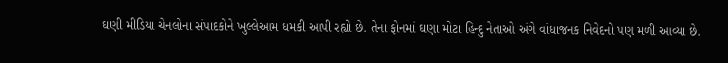ઘણી મીડિયા ચેનલોના સંપાદકોને ખુલ્લેઆમ ધમકી આપી રહ્યો છે. તેના ફોનમાં ઘણા મોટા હિન્દુ નેતાઓ અંગે વાંધાજનક નિવેદનો પણ મળી આવ્યા છે.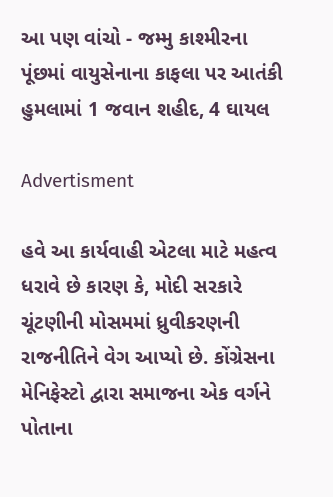આ પણ વાંચો - જમ્મુ કાશ્મીરના પૂંછમાં વાયુસેનાના કાફલા પર આતંકી હુમલામાં 1 જવાન શહીદ, 4 ઘાયલ

Advertisment

હવે આ કાર્યવાહી એટલા માટે મહત્વ ધરાવે છે કારણ કે, મોદી સરકારે ચૂંટણીની મોસમમાં ધ્રુવીકરણની રાજનીતિને વેગ આપ્યો છે. કોંગ્રેસના મેનિફેસ્ટો દ્વારા સમાજના એક વર્ગને પોતાના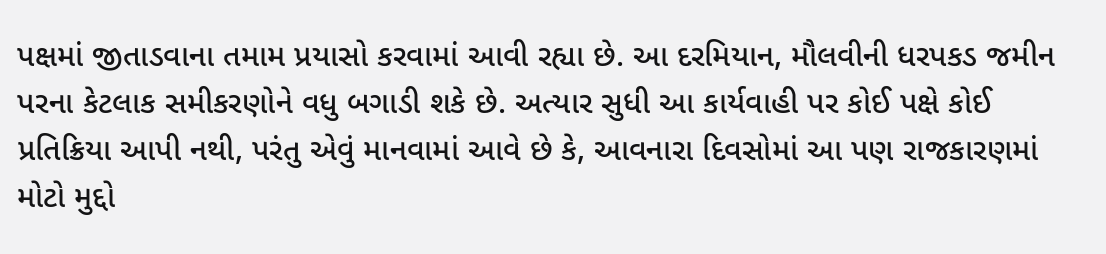પક્ષમાં જીતાડવાના તમામ પ્રયાસો કરવામાં આવી રહ્યા છે. આ દરમિયાન, મૌલવીની ધરપકડ જમીન પરના કેટલાક સમીકરણોને વધુ બગાડી શકે છે. અત્યાર સુધી આ કાર્યવાહી પર કોઈ પક્ષે કોઈ પ્રતિક્રિયા આપી નથી, પરંતુ એવું માનવામાં આવે છે કે, આવનારા દિવસોમાં આ પણ રાજકારણમાં મોટો મુદ્દો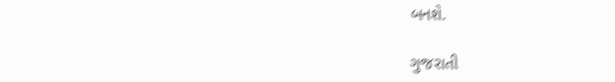બનશે.

ગુજરાતી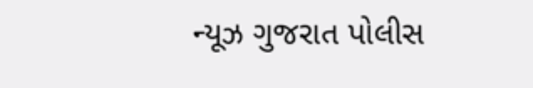ન્યૂઝ ગુજરાત પોલીસ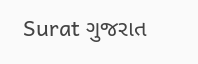Surat ગુજરાત